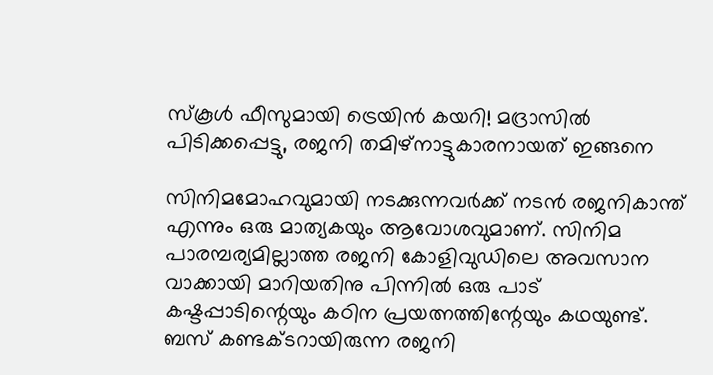സ്കൂൾ ഫീസുമായി ട്രെയിൻ കയറി! മദ്രാസിൽ പിടിക്കപ്പെട്ടു, രജനി തമിഴ്നാട്ടുകാരനായത് ഇങ്ങനെ

സിനിമമോഹവുമായി നടക്കുന്നവർക്ക് നടൻ രജനികാന്ത് എന്നും ഒരു മാത്യകയും ആവോശവുമാണ്. സിനിമ പാരമ്പര്യമില്ലാത്ത രജനി കോളിവുഡിലെ അവസാന വാക്കായി മാറിയതിനു പിന്നിൽ ഒരു പാട് കഷ്ടപ്പാടിന്റെയും കഠിന പ്രയത്നത്തിന്റേയും കഥയുണ്ട്. ബസ് കണ്ടക്ടറായിരുന്ന രജനി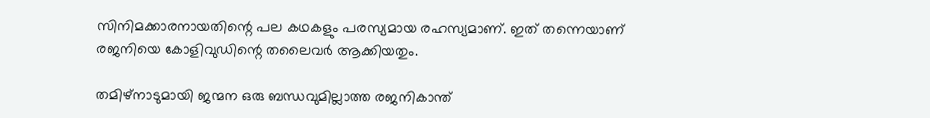സിനിമക്കാരനായതിന്റെ പല കഥകളും പരസ്യമായ രഹസ്യമാണ്. ഇത് തന്നെയാണ് രജനിയെ കോളിവുഡിന്റെ തലൈവർ ആക്കിയതും.

തമിഴ്നാടുമായി ജന്മന ഒരു ബന്ധവുമില്ലാത്ത രജനികാന്ത്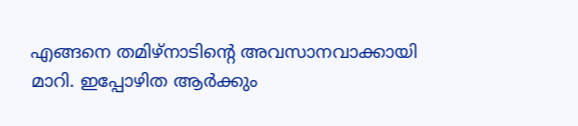എങ്ങനെ തമിഴ്നാടിന്റെ അവസാനവാക്കായി മാറി. ഇപ്പോഴിത ആർക്കും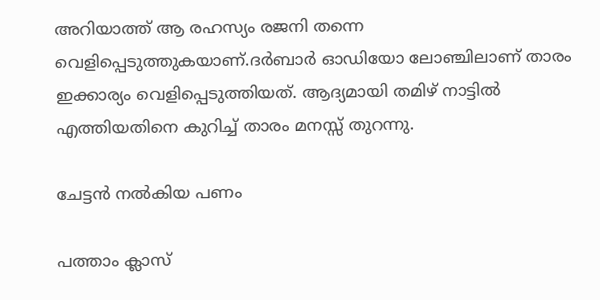അറിയാത്ത് ആ രഹസ്യം രജനി തന്നെ വെളിപ്പെടുത്തുകയാണ്.ദർബാർ ഓഡിയോ ലോഞ്ചിലാണ് താരം ഇക്കാര്യം വെളിപ്പെടുത്തിയത്. ആദ്യമായി തമിഴ് നാട്ടിൽ എത്തിയതിനെ കുറിച്ച് താരം മനസ്സ് തുറന്നു.

ചേട്ടൻ നൽകിയ പണം

പത്താം ക്ലാസ്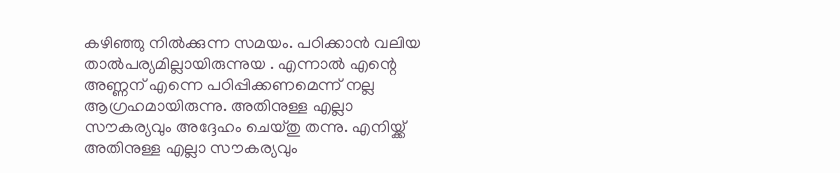കഴിഞ്ഞു നിൽക്കുന്ന സമയം. പഠിക്കാൻ വലിയ താൽപര്യമില്ലായിരുന്നുയ . എന്നാൽ എന്റെ അണ്ണന് എന്നെ പഠിപ്പിക്കണമെന്ന് നല്ല ആഗ്രഹമായിരുന്നു. അതിനുള്ള എല്ലാ സൗകര്യവും അദ്ദേഹം ചെയ്തു തന്നു. എനിയ്ക്ക് അതിനുള്ള എല്ലാ സൗകര്യവും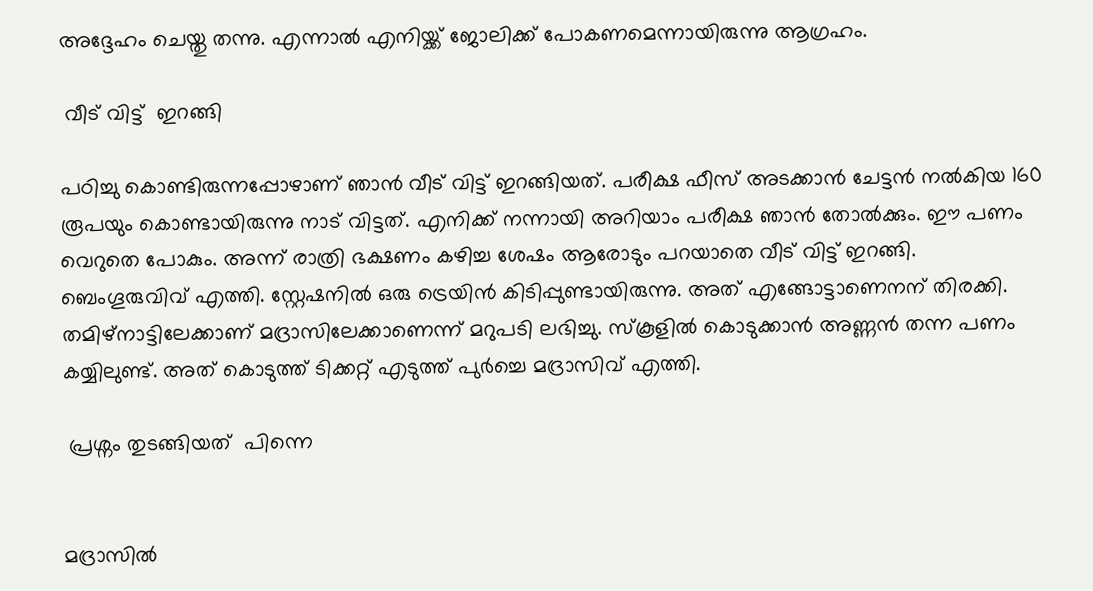അദ്ദേഹം ചെയ്തു തന്നു. എന്നാൽ എനിയ്ക്ക് ജോലിക്ക് പോകണമെന്നായിരുന്നു ആഗ്രഹം.

 വീട് വിട്ട്  ഇറങ്ങി

പഠിച്ചു കൊണ്ടിരുന്നപ്പോഴാണ് ഞാൻ വീട് വിട്ട് ഇറങ്ങിയത്. പരീക്ഷ ഫീസ് അടക്കാൻ ചേട്ടൻ നൽകിയ 160 രൂപയും കൊണ്ടായിരുന്നു നാട് വിട്ടത്. എനിക്ക് നന്നായി അറിയാം പരീക്ഷ ഞാൻ തോൽക്കും. ഈ പണം വെറുതെ പോകും. അന്ന് രാത്രി ഭക്ഷണം കഴിച്ച ശേഷം ആരോടും പറയാതെ വീട് വിട്ട് ഇറങ്ങി. ബെംഗൂരുവിവ്‍ എത്തി. സ്റ്റേഷനിൽ ഒരു ട്രെയിൻ കിടിപ്പുണ്ടായിരുന്നു. അത് എങ്ങോട്ടാണെനന് തിരക്കി. തമിഴ്നാട്ടിലേക്കാണ് മദ്രാസിലേക്കാണെന്ന് മറുപടി ലഭിച്ചു. സ്കൂളിൽ കൊടുക്കാൻ അണ്ണൻ തന്ന പണം കയ്യിലുണ്ട്. അത് കൊടുത്ത് ടിക്കറ്റ് എടുത്ത് പുർച്ചെ മദ്രാസിവ്‍ എത്തി.

 പ്രശ്നം തുടങ്ങിയത്  പിന്നെ


മദ്രാസിൽ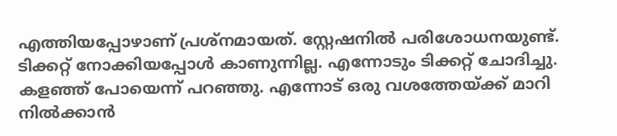എത്തിയപ്പോഴാണ് പ്രശ്നമായത്. സ്റ്റേഷനിൽ പരിശോധനയുണ്ട്. ടിക്കറ്റ് നോക്കിയപ്പോൾ കാണുന്നില്ല. എന്നോടും ടിക്കറ്റ് ചോദിച്ചു. കളഞ്ഞ് പോയെന്ന് പറഞ്ഞു. എന്നോട് ഒരു വശത്തേയ്ക്ക് മാറി നിൽക്കാൻ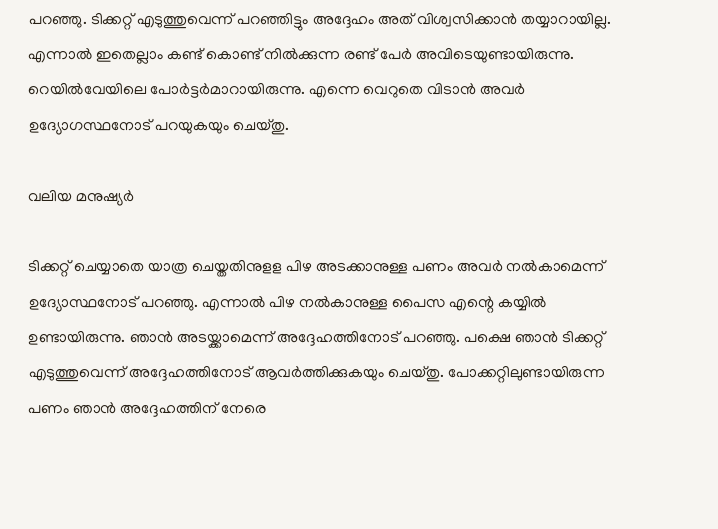പറ‍ഞ്ഞു. ടിക്കറ്റ് എടുത്തുവെന്ന് പറഞ്ഞിട്ടും അദ്ദേഹം അത് വിശ്വസിക്കാൻ തയ്യാറായില്ല. എന്നാൽ ഇതെല്ലാം കണ്ട് കൊണ്ട് നിൽക്കുന്ന രണ്ട് പേർ അവിടെയുണ്ടായിരുന്നു. റെയിൽവേയിലെ പോർട്ടർമാറായിരുന്നു. എന്നെ വെറുതെ വിടാൻ അവർ ഉദ്യോഗസ്ഥനോട് പറയുകയും ചെയ്തു.

വലിയ മനുഷ്യർ

ടിക്കറ്റ് ചെയ്യാതെ യാത്ര ചെയ്തതിനുളള പിഴ അടക്കാനുള്ള പണം അവർ നൽകാമെന്ന് ഉദ്യോസ്ഥനോട് പറഞ്ഞു. എന്നാൽ പിഴ നൽകാനുള്ള പൈസ എന്റെ കയ്യിൽ ഉണ്ടായിരുന്നു. ഞാൻ അടയ്ക്കാമെന്ന് അദ്ദേഹത്തിനോട് പറഞ്ഞു. പക്ഷെ ഞാൻ ടിക്കറ്റ് എടുത്തുവെന്ന് അദ്ദേഹത്തിനോട് ആവർത്തിക്കുകയും ചെയ്തു. പോക്കറ്റിലുണ്ടായിരുന്ന പണം ഞാൻ അദ്ദേഹത്തിന് നേരെ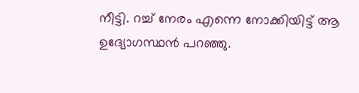നീട്ടി. റച്ച് നേരം എന്നെ നോക്കിയിട്ട് ആ ഉദ്യോഗസ്ഥൻ പറഞ്ഞു.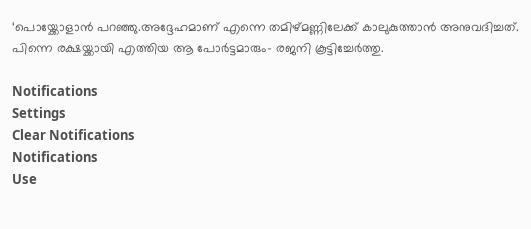‘പൊയ്ക്കോളാൻ പറഞ്ഞു.അദ്ദേഹമാണ് എന്നെ തമിഴ്മണ്ണിലേക്ക് കാലുകുത്താൻ അനുവദിച്ചത്. പിന്നെ രക്ഷയ്ക്കായി എത്തിയ ആ പോർട്ടമാരും- രജനി കൂട്ടിച്ചേർത്തു.

Notifications
Settings
Clear Notifications
Notifications
Use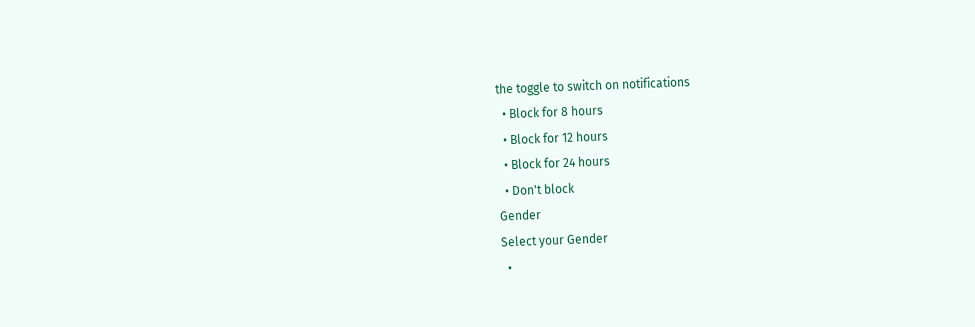the toggle to switch on notifications
  • Block for 8 hours
  • Block for 12 hours
  • Block for 24 hours
  • Don't block
Gender
Select your Gender
  •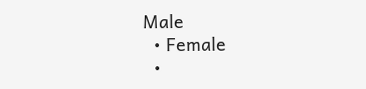Male
  • Female
  •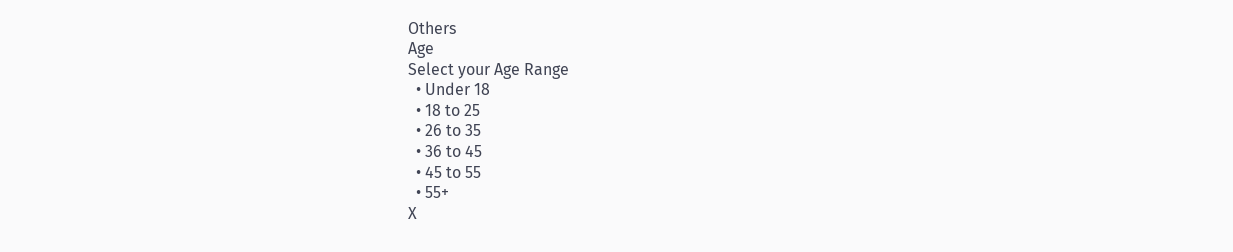Others
Age
Select your Age Range
  • Under 18
  • 18 to 25
  • 26 to 35
  • 36 to 45
  • 45 to 55
  • 55+
X